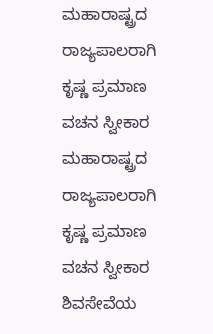ಮಹಾರಾಷ್ಟ್ರದ ರಾಜ್ಯಪಾಲರಾಗಿ ಕೃಷ್ಣ ಪ್ರಮಾಣ ವಚನ ಸ್ವೀಕಾರ
ಮಹಾರಾಷ್ಟ್ರದ ರಾಜ್ಯಪಾಲರಾಗಿ ಕೃಷ್ಣ ಪ್ರಮಾಣ ವಚನ ಸ್ವೀಕಾರ
ಶಿವಸೇವೆಯ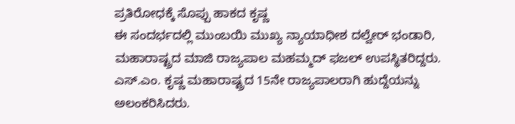ಪ್ರತಿರೋಧಕ್ಕೆ ಸೊಪ್ಪು ಹಾಕದ ಕೃಷ್ಣ
ಈ ಸಂದರ್ಭದಲ್ಲಿ ಮುಂಬಯಿ ಮುಖ್ಯ ನ್ಯಾಯಾಧೀಶ ದಲ್ವೇರ್ ಭಂಡಾರಿ, ಮಹಾರಾಷ್ಟ್ರದ ಮಾಜಿ ರಾಜ್ಯಪಾಲ ಮಹಮ್ಮದ್ ಫಜಲ್ ಉಪಸ್ಥಿತರಿದ್ದರು. ಎಸ್.ಎಂ. ಕೃಷ್ಣ ಮಹಾರಾಷ್ಟ್ರದ 15ನೇ ರಾಜ್ಯಪಾಲರಾಗಿ ಹುದ್ದೆಯನ್ನು ಅಲಂಕರಿಸಿದರು.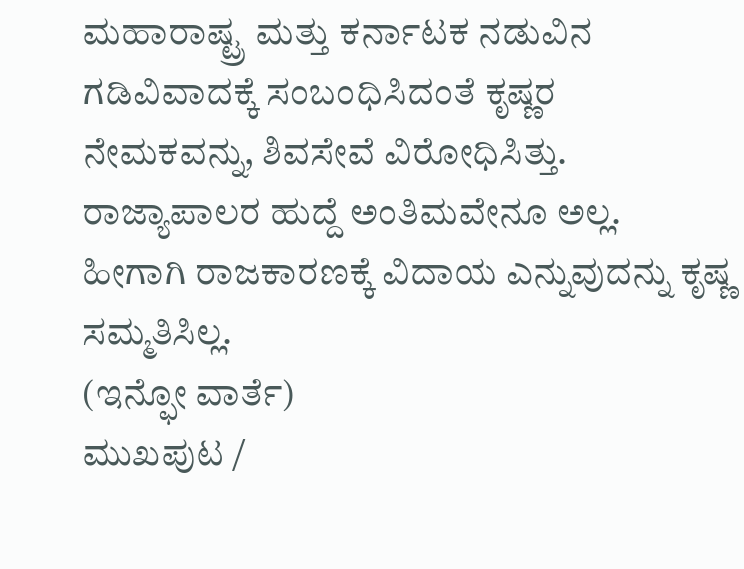ಮಹಾರಾಷ್ಟ್ರ ಮತ್ತು ಕರ್ನಾಟಕ ನಡುವಿನ ಗಡಿವಿವಾದಕ್ಕೆ ಸಂಬಂಧಿಸಿದಂತೆ ಕೃಷ್ಣರ ನೇಮಕವನ್ನು, ಶಿವಸೇವೆ ವಿರೋಧಿಸಿತ್ತು. ರಾಜ್ಯಾಪಾಲರ ಹುದ್ದೆ ಅಂತಿಮವೇನೂ ಅಲ್ಲ. ಹೀಗಾಗಿ ರಾಜಕಾರಣಕ್ಕೆ ವಿದಾಯ ಎನ್ನುವುದನ್ನು ಕೃಷ್ಣ ಸಮ್ಮತಿಸಿಲ್ಲ.
(ಇನ್ಫೋ ವಾರ್ತೆ)
ಮುಖಪುಟ /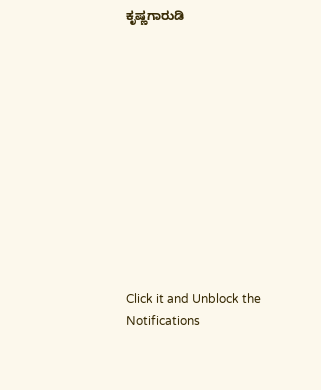ಕೃಷ್ಣಗಾರುಡಿ












Click it and Unblock the Notifications